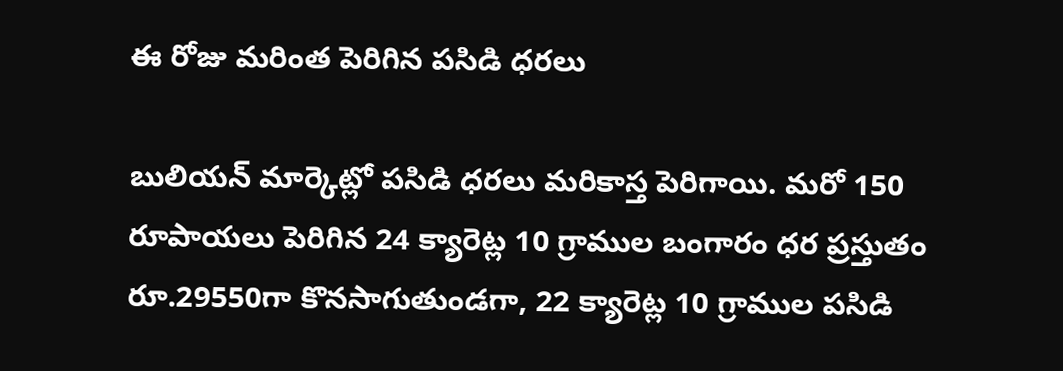ఈ రోజు మరింత పెరిగిన పసిడి ధరలు

బులియన్ మార్కెట్లో పసిడి ధరలు మరికాస్త పెరిగాయి. మరో 150 రూపాయలు పెరిగిన 24 క్యారెట్ల 10 గ్రాముల బంగారం ధర ప్రస్తుతం రూ.29550గా కొనసాగుతుండగా, 22 క్యారెట్ల 10 గ్రాముల పసిడి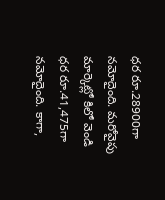ధర రూ.28900గా నమోదైంది. మరోవైపు మార్కెట్లో కిలో వెండి ధర రూ.41,475గా నమోదైంది. కాగా,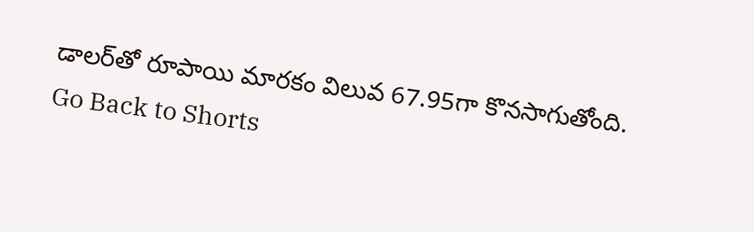డాలర్‌తో రూపాయి మారకం విలువ 67.95గా కొనసాగుతోంది.
Go Back to Shorts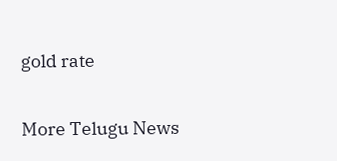gold rate

More Telugu News